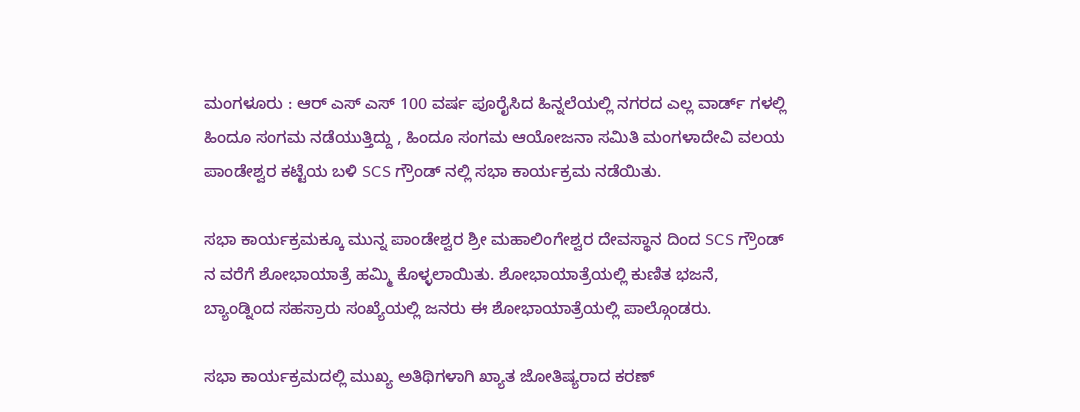ಮಂಗಳೂರು : ಆರ್‌ ಎಸ್‌ ಎಸ್‌ 100 ವರ್ಷ ಪೂರೈಸಿದ ಹಿನ್ನಲೆಯಲ್ಲಿ ನಗರದ ಎಲ್ಲ ವಾರ್ಡ್ ಗಳಲ್ಲಿ ಹಿಂದೂ ಸಂಗಮ ನಡೆಯುತ್ತಿದ್ದು , ಹಿಂದೂ ಸಂಗಮ ಆಯೋಜನಾ ಸಮಿತಿ ಮಂಗಳಾದೇವಿ ವಲಯ ಪಾಂಡೇಶ್ವರ ಕಟ್ಟೆಯ ಬಳಿ SCS ಗ್ರೌಂಡ್ ನಲ್ಲಿ ಸಭಾ ಕಾರ್ಯಕ್ರಮ ನಡೆಯಿತು.

ಸಭಾ ಕಾರ್ಯಕ್ರಮಕ್ಕೂ ಮುನ್ನ ಪಾಂಡೇಶ್ವರ ಶ್ರೀ ಮಹಾಲಿಂಗೇಶ್ವರ ದೇವಸ್ಥಾನ ದಿಂದ SCS ಗ್ರೌಂಡ್ ನ ವರೆಗೆ ಶೋಭಾಯಾತ್ರೆ ಹಮ್ಮಿ ಕೊಳ್ಳಲಾಯಿತು. ಶೋಭಾಯಾತ್ರೆಯಲ್ಲಿ ಕುಣಿತ ಭಜನೆ, ಬ್ಯಾಂಡ್ನಿಂದ ಸಹಸ್ರಾರು ಸಂಖ್ಯೆಯಲ್ಲಿ ಜನರು ಈ ಶೋಭಾಯಾತ್ರೆಯಲ್ಲಿ ಪಾಲ್ಗೊಂಡರು.

ಸಭಾ ಕಾರ್ಯಕ್ರಮದಲ್ಲಿ ಮುಖ್ಯ ಅತಿಥಿಗಳಾಗಿ ಖ್ಯಾತ ಜೋತಿಷ್ಯರಾದ ಕರಣ್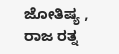ಜೋತಿಷ್ಯ , ರಾಜ ರತ್ನ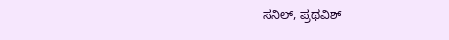ಸನಿಲ್, ಪ್ರಥವಿಶ್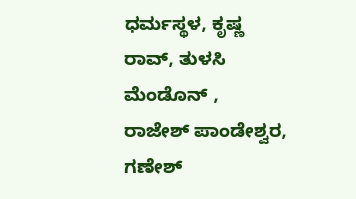ಧರ್ಮಸ್ಥಳ, ಕೃಷ್ಣ ರಾವ್, ತುಳಸಿ ಮೆಂಡೊನ್ , ರಾಜೇಶ್ ಪಾಂಡೇಶ್ವರ, ಗಣೇಶ್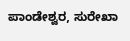ಪಾಂಡೇಶ್ವರ, ಸುರೇಖಾ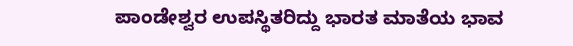ಪಾಂಡೇಶ್ವರ ಉಪಸ್ಥಿತರಿದ್ದು ಭಾರತ ಮಾತೆಯ ಭಾವ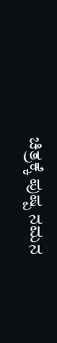ಚಿತ್ರಕ್ಕೆ ಪುಷ್ಪ ನಮನ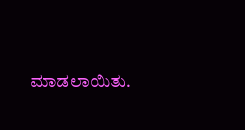ಮಾಡಲಾಯಿತು.